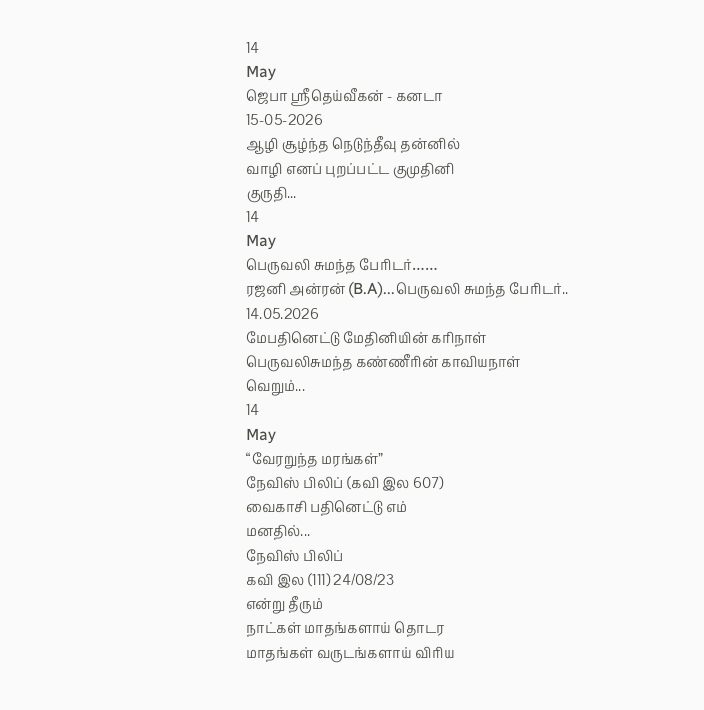14
May
ஜெபா ஸ்ரீதெய்வீகன் - கனடா
15-05-2026
ஆழி சூழ்ந்த நெடுந்தீவு தன்னில்
வாழி எனப் புறப்பட்ட குமுதினி
குருதி...
14
May
பெருவலி சுமந்த பேரிடர்……
ரஜனி அன்ரன் (B.A)...பெருவலி சுமந்த பேரிடர்.. 14.05.2026
மேபதினெட்டு மேதினியின் கரிநாள்
பெருவலிசுமந்த கண்ணீரின் காவியநாள்
வெறும்...
14
May
“வேரறுந்த மரங்கள்”
நேவிஸ் பிலிப் (கவி இல 607)
வைகாசி பதினெட்டு எம்
மனதில்...
நேவிஸ் பிலிப்
கவி இல (111) 24/08/23
என்று தீரும்
நாட்கள் மாதங்களாய் தொடர
மாதங்கள் வருடங்களாய் விரிய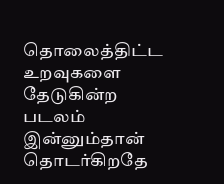தொலைத்திட்ட உறவுகளை
தேடுகின்ற படலம்
இன்னும்தான் தொடர்கிறதே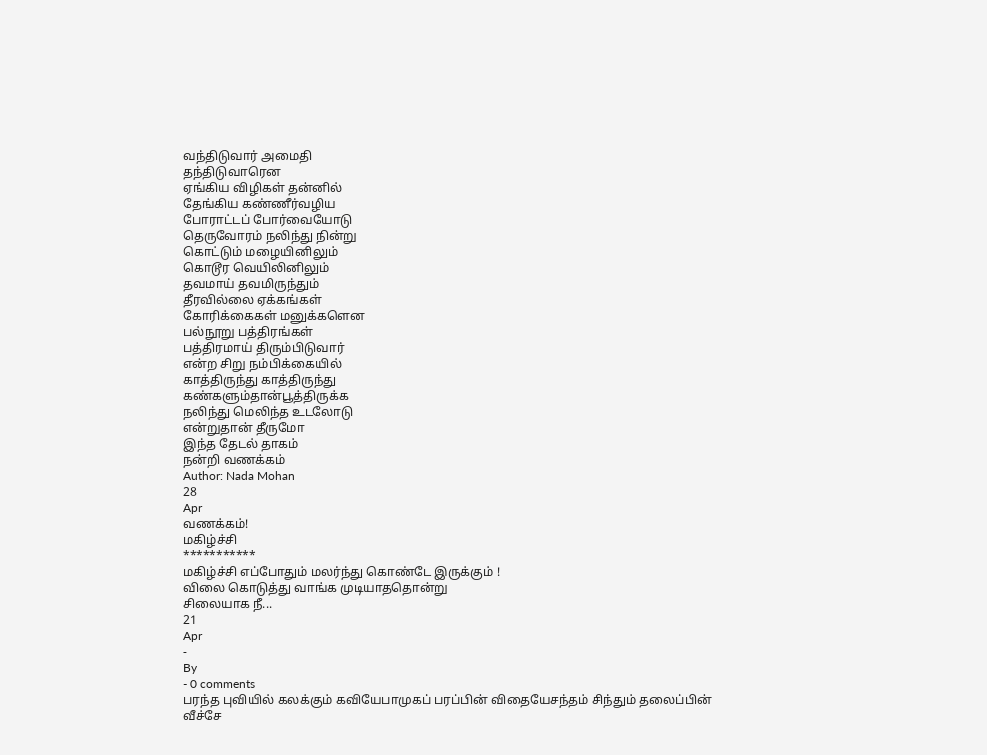வந்திடுவார் அமைதி
தந்திடுவாரென
ஏங்கிய விழிகள் தன்னில்
தேங்கிய கண்ணீர்வழிய
போராட்டப் போர்வையோடு
தெருவோரம் நலிந்து நின்று
கொட்டும் மழையினிலும்
கொடூர வெயிலினிலும்
தவமாய் தவமிருந்தும்
தீரவில்லை ஏக்கங்கள்
கோரிக்கைகள் மனுக்களென
பல்நூறு பத்திரங்கள்
பத்திரமாய் திரும்பிடுவார்
என்ற சிறு நம்பிக்கையில்
காத்திருந்து காத்திருந்து
கண்களும்தான்பூத்திருக்க
நலிந்து மெலிந்த உடலோடு
என்றுதான் தீருமோ
இந்த தேடல் தாகம்
நன்றி வணக்கம்
Author: Nada Mohan
28
Apr
வணக்கம்!
மகிழ்ச்சி
***********
மகிழ்ச்சி எப்போதும் மலர்ந்து கொண்டே இருக்கும் !
விலை கொடுத்து வாங்க முடியாததொன்று
சிலையாக நீ...
21
Apr
-
By
- 0 comments
பரந்த புவியில் கலக்கும் கவியேபாமுகப் பரப்பின் விதையேசந்தம் சிந்தும் தலைப்பின் வீச்சே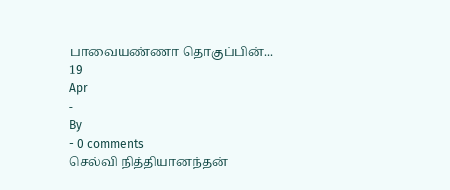பாவையண்ணா தொகுப்பின்...
19
Apr
-
By
- 0 comments
செல்வி நித்தியானந்தன்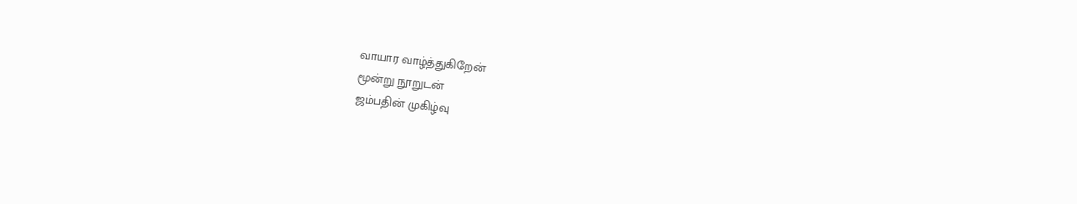வாயார வாழ்த்துகிறேன்
மூன்று நூறுடன்
ஜம்பதின் முகிழ்வு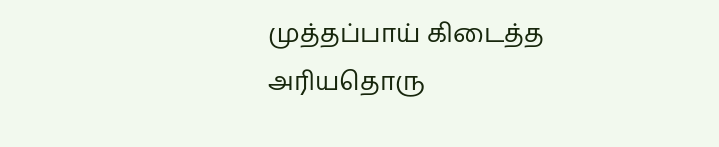முத்தப்பாய் கிடைத்த
அரியதொரு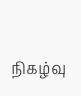நிகழ்வு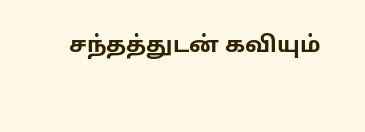சந்தத்துடன் கவியும்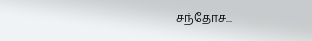சந்தோச...